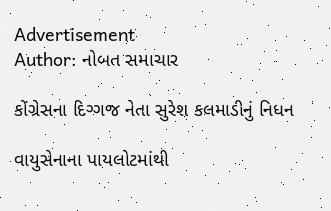Advertisement
Author: નોબત સમાચાર

કોંગ્રેસના દિગ્ગજ નેતા સુરેશ કલમાડીનું નિધન

વાયુસેનાના પાયલોટમાંથી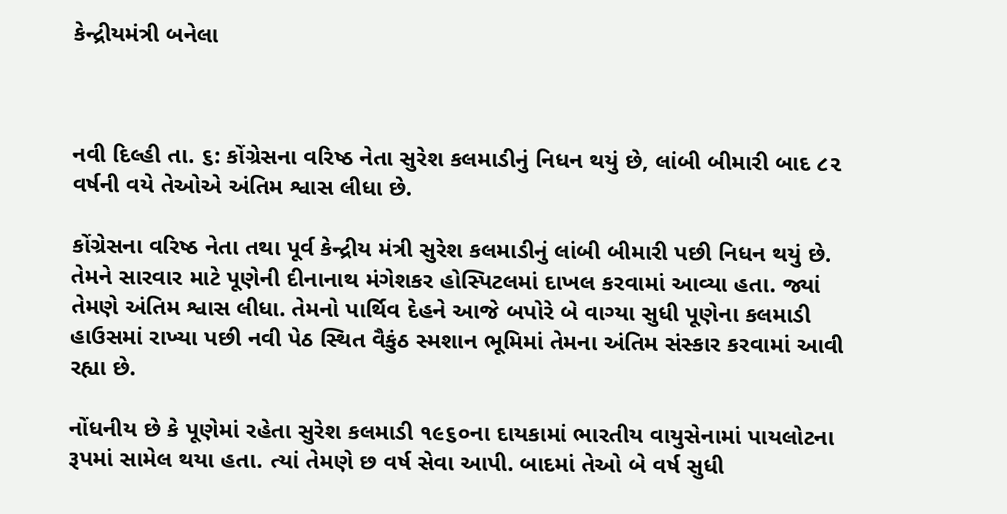કેન્દ્રીયમંત્રી બનેલા



નવી દિલ્હી તા. ૬: કોંગ્રેસના વરિષ્ઠ નેતા સુરેશ કલમાડીનું નિધન થયું છે, લાંબી બીમારી બાદ ૮૨ વર્ષની વયે તેઓએ અંતિમ શ્વાસ લીધા છે.

કોંગ્રેસના વરિષ્ઠ નેતા તથા પૂર્વ કેન્દ્રીય મંત્રી સુરેશ કલમાડીનું લાંબી બીમારી પછી નિધન થયું છે. તેમને સારવાર માટે પૂણેની દીનાનાથ મંગેશકર હોસ્પિટલમાં દાખલ કરવામાં આવ્યા હતા. જ્યાં તેમણે અંતિમ શ્વાસ લીધા. તેમનો પાર્થિવ દેહને આજે બપોરે બે વાગ્યા સુધી પૂણેના કલમાડી હાઉસમાં રાખ્યા પછી નવી પેઠ સ્થિત વૈકુંઠ સ્મશાન ભૂમિમાં તેમના અંતિમ સંસ્કાર કરવામાં આવી રહ્યા છે.

નોંધનીય છે કે પૂણેમાં રહેતા સુરેશ કલમાડી ૧૯૬૦ના દાયકામાં ભારતીય વાયુસેનામાં પાયલોટના રૂપમાં સામેલ થયા હતા. ત્યાં તેમણે છ વર્ષ સેવા આપી. બાદમાં તેઓ બે વર્ષ સુધી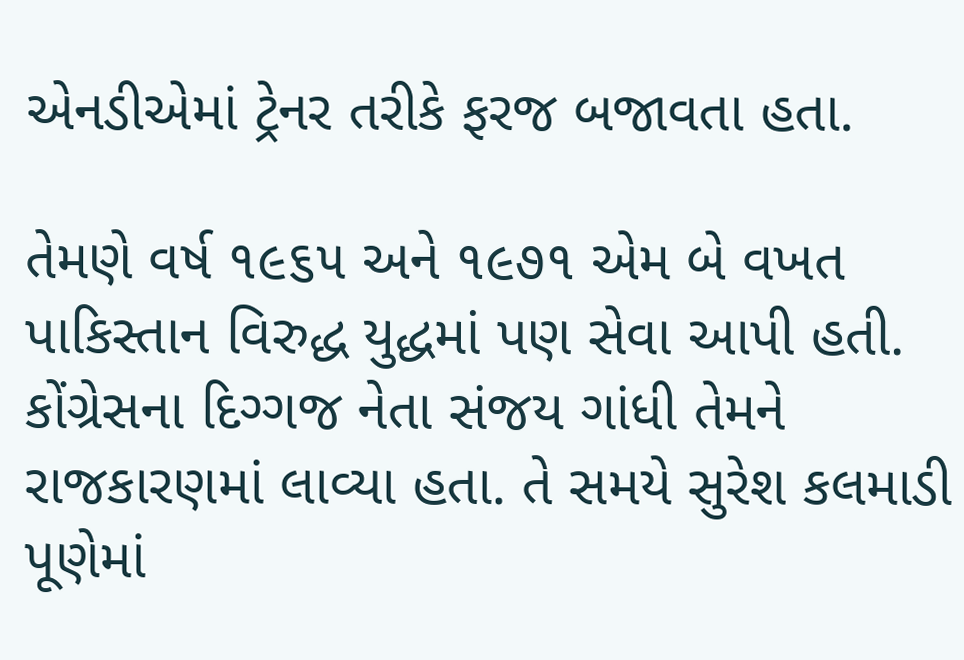એનડીએમાં ટ્રેનર તરીકે ફરજ બજાવતા હતા.

તેમણે વર્ષ ૧૯૬૫ અને ૧૯૭૧ એમ બે વખત પાકિસ્તાન વિરુદ્ધ યુદ્ધમાં પણ સેવા આપી હતી. કોંગ્રેસના દિગ્ગજ નેતા સંજય ગાંધી તેમને રાજકારણમાં લાવ્યા હતા. તે સમયે સુરેશ કલમાડી પૂણેમાં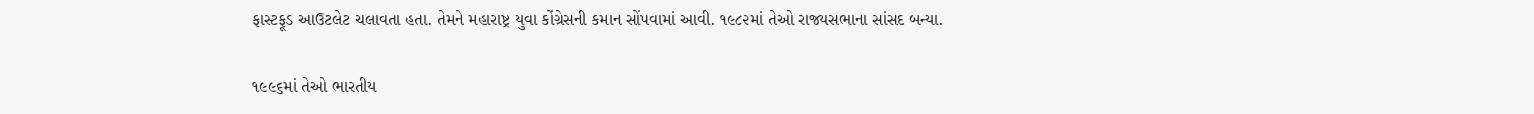ફાસ્ટફૂડ આઉટલેટ ચલાવતા હતા. તેમને મહારાષ્ટ્ર યુવા કોંગ્રેસની કમાન સોંપવામાં આવી. ૧૯૮૨માં તેઓ રાજ્યસભાના સાંસદ બન્યા.

૧૯૯૬માં તેઓ ભારતીય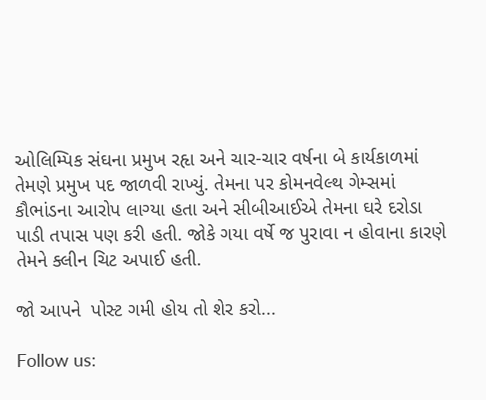ઓલિમ્પિક સંઘના પ્રમુખ રહૃા અને ચાર-ચાર વર્ષના બે કાર્યકાળમાં તેમણે પ્રમુખ પદ જાળવી રાખ્યું. તેમના પર કોમનવેલ્થ ગેમ્સમાં કૌભાંડના આરોપ લાગ્યા હતા અને સીબીઆઈએ તેમના ઘરે દરોડા પાડી તપાસ પણ કરી હતી. જોકે ગયા વર્ષે જ પુરાવા ન હોવાના કારણે તેમને ક્લીન ચિટ અપાઈ હતી.

જો આપને  પોસ્ટ ગમી હોય તો શેર કરો...

Follow us: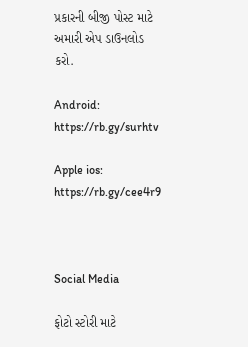પ્રકારની બીજી પોસ્ટ માટે અમારી એપ ડાઉનલોડ કરો.

Android: https://rb.gy/surhtv

Apple ios: https://rb.gy/cee4r9



Social Media

ફોટો સ્ટોરી માટે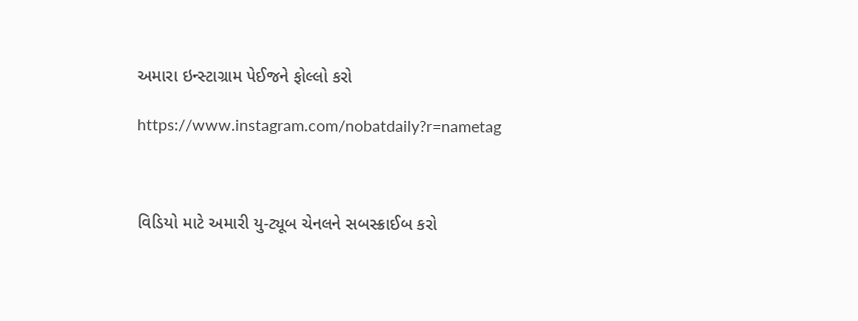અમારા ઇન્સ્ટાગ્રામ પેઈજને ફોલ્લો કરો

https://www.instagram.com/nobatdaily?r=nametag



વિડિયો માટે અમારી યુ-ટ્યૂબ ચેનલને સબસ્ક્રાઈબ કરો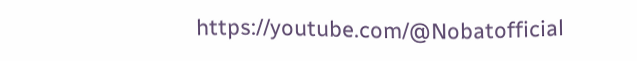https://youtube.com/@Nobatofficial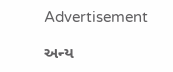Advertisement

અન્ય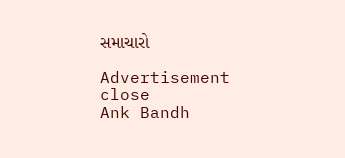સમાચારો

Advertisement
close
Ank Bandh